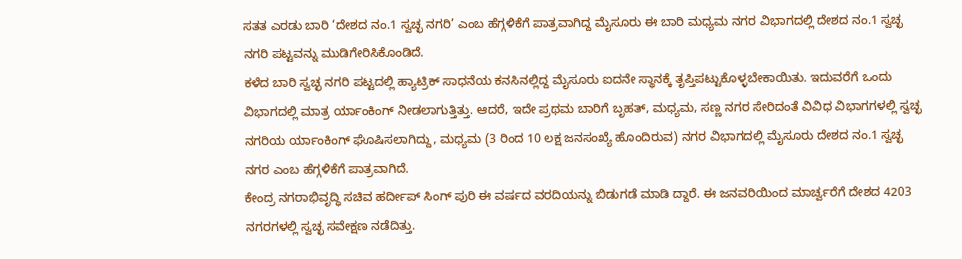ಸತತ ಎರಡು ಬಾರಿ ‘ದೇಶದ ನಂ.1 ಸ್ವಚ್ಛ ನಗರಿ’ ಎಂಬ ಹೆಗ್ಗಳಿಕೆಗೆ ಪಾತ್ರವಾಗಿದ್ದ ಮೈಸೂರು ಈ ಬಾರಿ ಮಧ್ಯಮ ನಗರ ವಿಭಾಗದಲ್ಲಿ ದೇಶದ ನಂ.1 ಸ್ವಚ್ಛ ನಗರಿ ಪಟ್ಟವನ್ನು ಮುಡಿಗೇರಿಸಿಕೊಂಡಿದೆ.
ಕಳೆದ ಬಾರಿ ಸ್ವಚ್ಛ ನಗರಿ ಪಟ್ಟದಲ್ಲಿ ಹ್ಯಾಟ್ರಿಕ್ ಸಾಧನೆಯ ಕನಸಿನಲ್ಲಿದ್ದ ಮೈಸೂರು ಐದನೇ ಸ್ಥಾನಕ್ಕೆ ತೃಪ್ತಿಪಟ್ಟುಕೊಳ್ಳಬೇಕಾಯಿತು. ಇದುವರೆಗೆ ಒಂದು ವಿಭಾಗದಲ್ಲಿ ಮಾತ್ರ ರ್ಯಾಂಕಿಂಗ್ ನೀಡಲಾಗುತ್ತಿತ್ತು. ಆದರೆ, ಇದೇ ಪ್ರಥಮ ಬಾರಿಗೆ ಬೃಹತ್, ಮಧ್ಯಮ, ಸಣ್ಣ ನಗರ ಸೇರಿದಂತೆ ವಿವಿಧ ವಿಭಾಗಗಳಲ್ಲಿ ಸ್ವಚ್ಛ ನಗರಿಯ ರ್ಯಾಂಕಿಂಗ್ ಘೊಷಿಸಲಾಗಿದ್ದು, ಮಧ್ಯಮ (3 ರಿಂದ 10 ಲಕ್ಷ ಜನಸಂಖ್ಯೆ ಹೊಂದಿರುವ) ನಗರ ವಿಭಾಗದಲ್ಲಿ ಮೈಸೂರು ದೇಶದ ನಂ.1 ಸ್ವಚ್ಛ ನಗರ ಎಂಬ ಹೆಗ್ಗಳಿಕೆಗೆ ಪಾತ್ರವಾಗಿದೆ.
ಕೇಂದ್ರ ನಗರಾಭಿವೃದ್ಧಿ ಸಚಿವ ಹರ್ದೀಪ್ ಸಿಂಗ್ ಪುರಿ ಈ ವರ್ಷದ ವರದಿಯನ್ನು ಬಿಡುಗಡೆ ಮಾಡಿ ದ್ದಾರೆ. ಈ ಜನವರಿಯಿಂದ ಮಾರ್ಚ್ವರೆಗೆ ದೇಶದ 4203 ನಗರಗಳಲ್ಲಿ ಸ್ವಚ್ಛ ಸವೇಕ್ಷಣ ನಡೆದಿತ್ತು.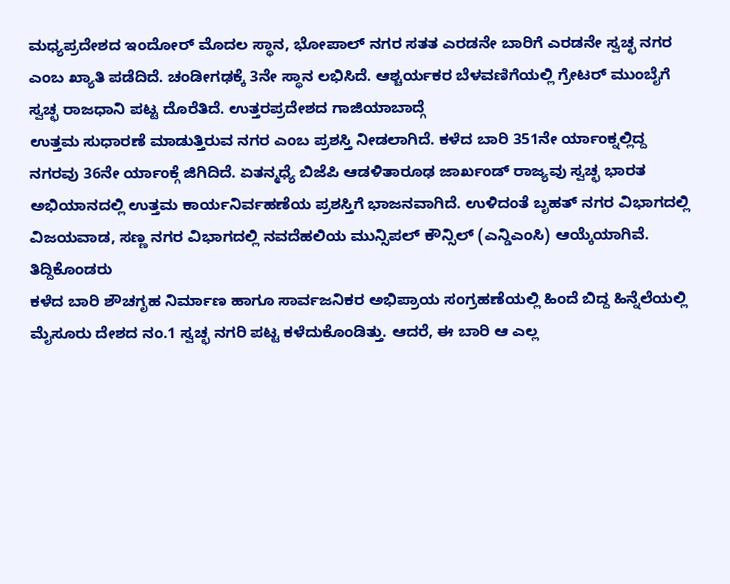ಮಧ್ಯಪ್ರದೇಶದ ಇಂದೋರ್ ಮೊದಲ ಸ್ಥಾನ, ಭೋಪಾಲ್ ನಗರ ಸತತ ಎರಡನೇ ಬಾರಿಗೆ ಎರಡನೇ ಸ್ವಚ್ಛ ನಗರ ಎಂಬ ಖ್ಯಾತಿ ಪಡೆದಿದೆ. ಚಂಡೀಗಢಕ್ಕೆ 3ನೇ ಸ್ಥಾನ ಲಭಿಸಿದೆ. ಆಶ್ಚರ್ಯಕರ ಬೆಳವಣಿಗೆಯಲ್ಲಿ ಗ್ರೇಟರ್ ಮುಂಬೈಗೆ ಸ್ವಚ್ಛ ರಾಜಧಾನಿ ಪಟ್ಟ ದೊರೆತಿದೆ. ಉತ್ತರಪ್ರದೇಶದ ಗಾಜಿಯಾಬಾದ್ಗೆ
ಉತ್ತಮ ಸುಧಾರಣೆ ಮಾಡುತ್ತಿರುವ ನಗರ ಎಂಬ ಪ್ರಶಸ್ತಿ ನೀಡಲಾಗಿದೆ. ಕಳೆದ ಬಾರಿ 351ನೇ ರ್ಯಾಂಕ್ನಲ್ಲಿದ್ದ ನಗರವು 36ನೇ ರ್ಯಾಂಕ್ಗೆ ಜಿಗಿದಿದೆ. ಏತನ್ಮಧ್ಯೆ ಬಿಜೆಪಿ ಆಡಳಿತಾರೂಢ ಜಾರ್ಖಂಡ್ ರಾಜ್ಯವು ಸ್ವಚ್ಛ ಭಾರತ ಅಭಿಯಾನದಲ್ಲಿ ಉತ್ತಮ ಕಾರ್ಯನಿರ್ವಹಣೆಯ ಪ್ರಶಸ್ತಿಗೆ ಭಾಜನವಾಗಿದೆ. ಉಳಿದಂತೆ ಬೃಹತ್ ನಗರ ವಿಭಾಗದಲ್ಲಿ ವಿಜಯವಾಡ, ಸಣ್ಣ ನಗರ ವಿಭಾಗದಲ್ಲಿ ನವದೆಹಲಿಯ ಮುನ್ಸಿಪಲ್ ಕೌನ್ಸಿಲ್ (ಎನ್ಡಿಎಂಸಿ) ಆಯ್ಕೆಯಾಗಿವೆ.
ತಿದ್ದಿಕೊಂಡರು
ಕಳೆದ ಬಾರಿ ಶೌಚಗೃಹ ನಿರ್ಮಾಣ ಹಾಗೂ ಸಾರ್ವಜನಿಕರ ಅಭಿಪ್ರಾಯ ಸಂಗ್ರಹಣೆಯಲ್ಲಿ ಹಿಂದೆ ಬಿದ್ದ ಹಿನ್ನೆಲೆಯಲ್ಲಿ ಮೈಸೂರು ದೇಶದ ನಂ.1 ಸ್ವಚ್ಛ ನಗರಿ ಪಟ್ಟ ಕಳೆದುಕೊಂಡಿತ್ತು. ಆದರೆ, ಈ ಬಾರಿ ಆ ಎಲ್ಲ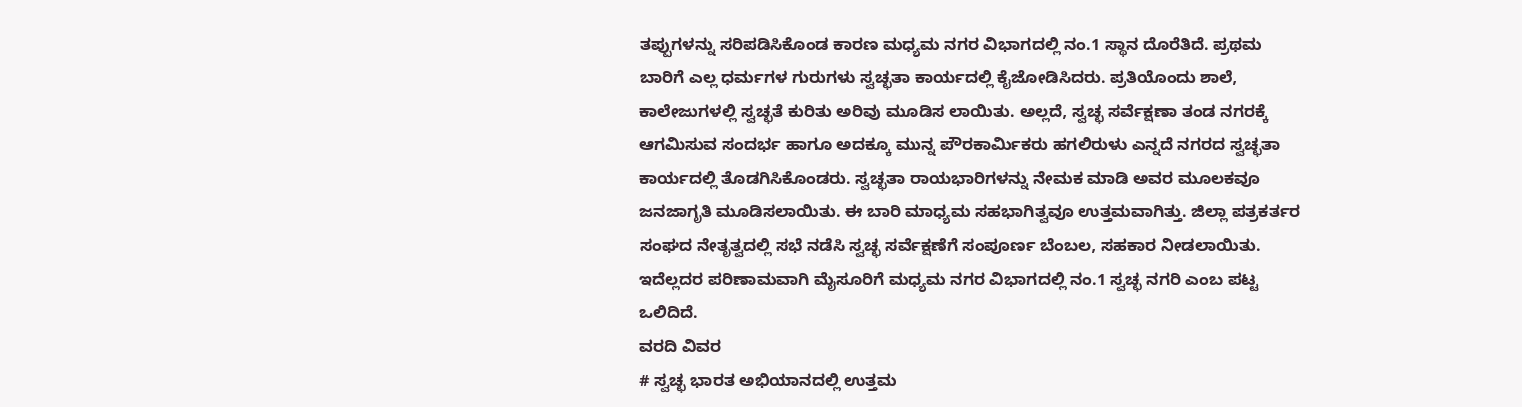ತಪ್ಪುಗಳನ್ನು ಸರಿಪಡಿಸಿಕೊಂಡ ಕಾರಣ ಮಧ್ಯಮ ನಗರ ವಿಭಾಗದಲ್ಲಿ ನಂ.1 ಸ್ಥಾನ ದೊರೆತಿದೆ. ಪ್ರಥಮ ಬಾರಿಗೆ ಎಲ್ಲ ಧರ್ಮಗಳ ಗುರುಗಳು ಸ್ವಚ್ಛತಾ ಕಾರ್ಯದಲ್ಲಿ ಕೈಜೋಡಿಸಿದರು. ಪ್ರತಿಯೊಂದು ಶಾಲೆ, ಕಾಲೇಜುಗಳಲ್ಲಿ ಸ್ವಚ್ಛತೆ ಕುರಿತು ಅರಿವು ಮೂಡಿಸ ಲಾಯಿತು. ಅಲ್ಲದೆ, ಸ್ವಚ್ಛ ಸರ್ವೆಕ್ಷಣಾ ತಂಡ ನಗರಕ್ಕೆ ಆಗಮಿಸುವ ಸಂದರ್ಭ ಹಾಗೂ ಅದಕ್ಕೂ ಮುನ್ನ ಪೌರಕಾರ್ವಿುಕರು ಹಗಲಿರುಳು ಎನ್ನದೆ ನಗರದ ಸ್ವಚ್ಛತಾ ಕಾರ್ಯದಲ್ಲಿ ತೊಡಗಿಸಿಕೊಂಡರು. ಸ್ವಚ್ಛತಾ ರಾಯಭಾರಿಗಳನ್ನು ನೇಮಕ ಮಾಡಿ ಅವರ ಮೂಲಕವೂ ಜನಜಾಗೃತಿ ಮೂಡಿಸಲಾಯಿತು. ಈ ಬಾರಿ ಮಾಧ್ಯಮ ಸಹಭಾಗಿತ್ವವೂ ಉತ್ತಮವಾಗಿತ್ತು. ಜಿಲ್ಲಾ ಪತ್ರಕರ್ತರ ಸಂಘದ ನೇತೃತ್ವದಲ್ಲಿ ಸಭೆ ನಡೆಸಿ ಸ್ವಚ್ಛ ಸರ್ವೆಕ್ಷಣೆಗೆ ಸಂಪೂರ್ಣ ಬೆಂಬಲ, ಸಹಕಾರ ನೀಡಲಾಯಿತು. ಇದೆಲ್ಲದರ ಪರಿಣಾಮವಾಗಿ ಮೈಸೂರಿಗೆ ಮಧ್ಯಮ ನಗರ ವಿಭಾಗದಲ್ಲಿ ನಂ.1 ಸ್ವಚ್ಛ ನಗರಿ ಎಂಬ ಪಟ್ಟ ಒಲಿದಿದೆ.
ವರದಿ ವಿವರ
# ಸ್ವಚ್ಛ ಭಾರತ ಅಭಿಯಾನದಲ್ಲಿ ಉತ್ತಮ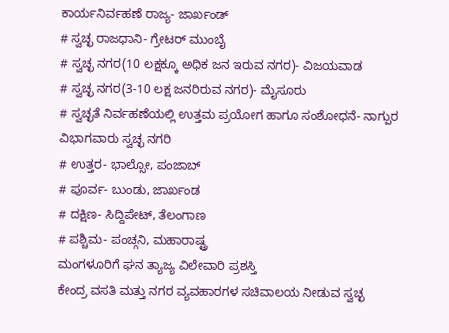ಕಾರ್ಯನಿರ್ವಹಣೆ ರಾಜ್ಯ- ಜಾರ್ಖಂಡ್
# ಸ್ವಚ್ಛ ರಾಜಧಾನಿ- ಗ್ರೇಟರ್ ಮುಂಬೈ
# ಸ್ವಚ್ಛ ನಗರ(10 ಲಕ್ಷಕ್ಕೂ ಅಧಿಕ ಜನ ಇರುವ ನಗರ)- ವಿಜಯವಾಡ
# ಸ್ವಚ್ಛ ನಗರ(3-10 ಲಕ್ಷ ಜನರಿರುವ ನಗರ)- ಮೈಸೂರು
# ಸ್ವಚ್ಛತೆ ನಿರ್ವಹಣೆಯಲ್ಲಿ ಉತ್ತಮ ಪ್ರಯೋಗ ಹಾಗೂ ಸಂಶೋಧನೆ- ನಾಗ್ಪುರ
ವಿಭಾಗವಾರು ಸ್ವಚ್ಛ ನಗರಿ
# ಉತ್ತರ- ಭಾಲ್ಸೋ, ಪಂಜಾಬ್
# ಪೂರ್ವ- ಬುಂಡು, ಜಾರ್ಖಂಡ
# ದಕ್ಷಿಣ- ಸಿದ್ದಿಪೇಟ್, ತೆಲಂಗಾಣ
# ಪಶ್ಚಿಮ- ಪಂಚ್ಗನಿ, ಮಹಾರಾಷ್ಟ್ರ
ಮಂಗಳೂರಿಗೆ ಘನ ತ್ಯಾಜ್ಯ ವಿಲೇವಾರಿ ಪ್ರಶಸ್ತಿ
ಕೇಂದ್ರ ವಸತಿ ಮತ್ತು ನಗರ ವ್ಯವಹಾರಗಳ ಸಚಿವಾಲಯ ನೀಡುವ ಸ್ವಚ್ಛ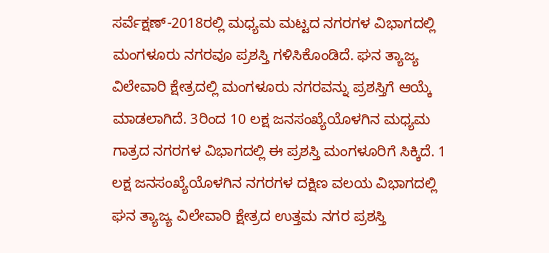ಸರ್ವೆಕ್ಷಣ್-2018ರಲ್ಲಿ ಮಧ್ಯಮ ಮಟ್ಟದ ನಗರಗಳ ವಿಭಾಗದಲ್ಲಿ ಮಂಗಳೂರು ನಗರವೂ ಪ್ರಶಸ್ತಿ ಗಳಿಸಿಕೊಂಡಿದೆ. ಘನ ತ್ಯಾಜ್ಯ ವಿಲೇವಾರಿ ಕ್ಷೇತ್ರದಲ್ಲಿ ಮಂಗಳೂರು ನಗರವನ್ನು ಪ್ರಶಸ್ತಿಗೆ ಆಯ್ಕೆ ಮಾಡಲಾಗಿದೆ. 3ರಿಂದ 10 ಲಕ್ಷ ಜನಸಂಖ್ಯೆಯೊಳಗಿನ ಮಧ್ಯಮ ಗಾತ್ರದ ನಗರಗಳ ವಿಭಾಗದಲ್ಲಿ ಈ ಪ್ರಶಸ್ತಿ ಮಂಗಳೂರಿಗೆ ಸಿಕ್ಕಿದೆ. 1 ಲಕ್ಷ ಜನಸಂಖ್ಯೆಯೊಳಗಿನ ನಗರಗಳ ದಕ್ಷಿಣ ವಲಯ ವಿಭಾಗದಲ್ಲಿ ಘನ ತ್ಯಾಜ್ಯ ವಿಲೇವಾರಿ ಕ್ಷೇತ್ರದ ಉತ್ತಮ ನಗರ ಪ್ರಶಸ್ತಿ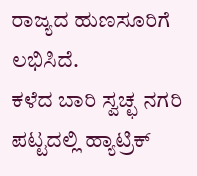ರಾಜ್ಯದ ಹುಣಸೂರಿಗೆ ಲಭಿಸಿದೆ.
ಕಳೆದ ಬಾರಿ ಸ್ವಚ್ಛ ನಗರಿ ಪಟ್ಟದಲ್ಲಿ ಹ್ಯಾಟ್ರಿಕ್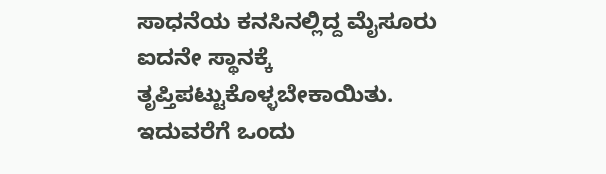ಸಾಧನೆಯ ಕನಸಿನಲ್ಲಿದ್ದ ಮೈಸೂರು ಐದನೇ ಸ್ಥಾನಕ್ಕೆ ತೃಪ್ತಿಪಟ್ಟುಕೊಳ್ಳಬೇಕಾಯಿತು. ಇದುವರೆಗೆ ಒಂದು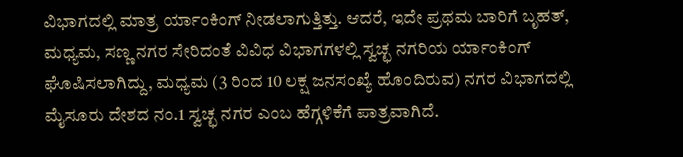ವಿಭಾಗದಲ್ಲಿ ಮಾತ್ರ ರ್ಯಾಂಕಿಂಗ್ ನೀಡಲಾಗುತ್ತಿತ್ತು. ಆದರೆ, ಇದೇ ಪ್ರಥಮ ಬಾರಿಗೆ ಬೃಹತ್, ಮಧ್ಯಮ, ಸಣ್ಣ ನಗರ ಸೇರಿದಂತೆ ವಿವಿಧ ವಿಭಾಗಗಳಲ್ಲಿ ಸ್ವಚ್ಛ ನಗರಿಯ ರ್ಯಾಂಕಿಂಗ್ ಘೊಷಿಸಲಾಗಿದ್ದು, ಮಧ್ಯಮ (3 ರಿಂದ 10 ಲಕ್ಷ ಜನಸಂಖ್ಯೆ ಹೊಂದಿರುವ) ನಗರ ವಿಭಾಗದಲ್ಲಿ ಮೈಸೂರು ದೇಶದ ನಂ.1 ಸ್ವಚ್ಛ ನಗರ ಎಂಬ ಹೆಗ್ಗಳಿಕೆಗೆ ಪಾತ್ರವಾಗಿದೆ.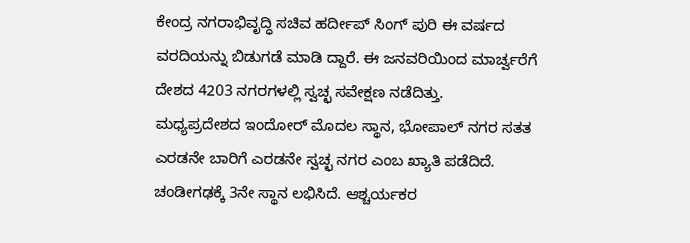ಕೇಂದ್ರ ನಗರಾಭಿವೃದ್ಧಿ ಸಚಿವ ಹರ್ದೀಪ್ ಸಿಂಗ್ ಪುರಿ ಈ ವರ್ಷದ ವರದಿಯನ್ನು ಬಿಡುಗಡೆ ಮಾಡಿ ದ್ದಾರೆ. ಈ ಜನವರಿಯಿಂದ ಮಾರ್ಚ್ವರೆಗೆ ದೇಶದ 4203 ನಗರಗಳಲ್ಲಿ ಸ್ವಚ್ಛ ಸವೇಕ್ಷಣ ನಡೆದಿತ್ತು.
ಮಧ್ಯಪ್ರದೇಶದ ಇಂದೋರ್ ಮೊದಲ ಸ್ಥಾನ, ಭೋಪಾಲ್ ನಗರ ಸತತ ಎರಡನೇ ಬಾರಿಗೆ ಎರಡನೇ ಸ್ವಚ್ಛ ನಗರ ಎಂಬ ಖ್ಯಾತಿ ಪಡೆದಿದೆ. ಚಂಡೀಗಢಕ್ಕೆ 3ನೇ ಸ್ಥಾನ ಲಭಿಸಿದೆ. ಆಶ್ಚರ್ಯಕರ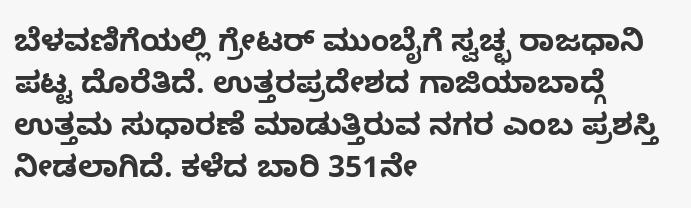ಬೆಳವಣಿಗೆಯಲ್ಲಿ ಗ್ರೇಟರ್ ಮುಂಬೈಗೆ ಸ್ವಚ್ಛ ರಾಜಧಾನಿ ಪಟ್ಟ ದೊರೆತಿದೆ. ಉತ್ತರಪ್ರದೇಶದ ಗಾಜಿಯಾಬಾದ್ಗೆ
ಉತ್ತಮ ಸುಧಾರಣೆ ಮಾಡುತ್ತಿರುವ ನಗರ ಎಂಬ ಪ್ರಶಸ್ತಿ ನೀಡಲಾಗಿದೆ. ಕಳೆದ ಬಾರಿ 351ನೇ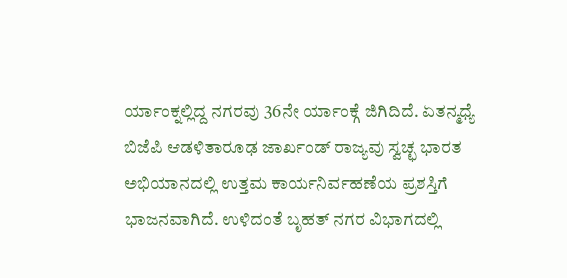ರ್ಯಾಂಕ್ನಲ್ಲಿದ್ದ ನಗರವು 36ನೇ ರ್ಯಾಂಕ್ಗೆ ಜಿಗಿದಿದೆ. ಏತನ್ಮಧ್ಯೆ ಬಿಜೆಪಿ ಆಡಳಿತಾರೂಢ ಜಾರ್ಖಂಡ್ ರಾಜ್ಯವು ಸ್ವಚ್ಛ ಭಾರತ ಅಭಿಯಾನದಲ್ಲಿ ಉತ್ತಮ ಕಾರ್ಯನಿರ್ವಹಣೆಯ ಪ್ರಶಸ್ತಿಗೆ ಭಾಜನವಾಗಿದೆ. ಉಳಿದಂತೆ ಬೃಹತ್ ನಗರ ವಿಭಾಗದಲ್ಲಿ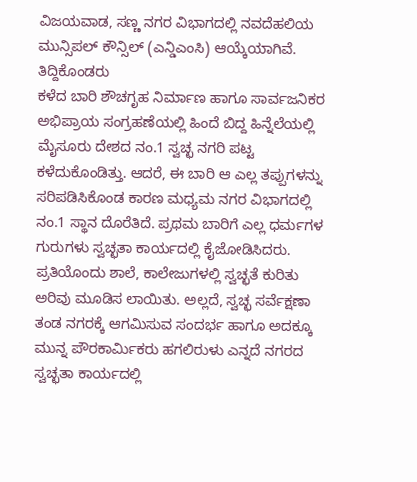ವಿಜಯವಾಡ, ಸಣ್ಣ ನಗರ ವಿಭಾಗದಲ್ಲಿ ನವದೆಹಲಿಯ ಮುನ್ಸಿಪಲ್ ಕೌನ್ಸಿಲ್ (ಎನ್ಡಿಎಂಸಿ) ಆಯ್ಕೆಯಾಗಿವೆ.
ತಿದ್ದಿಕೊಂಡರು
ಕಳೆದ ಬಾರಿ ಶೌಚಗೃಹ ನಿರ್ಮಾಣ ಹಾಗೂ ಸಾರ್ವಜನಿಕರ ಅಭಿಪ್ರಾಯ ಸಂಗ್ರಹಣೆಯಲ್ಲಿ ಹಿಂದೆ ಬಿದ್ದ ಹಿನ್ನೆಲೆಯಲ್ಲಿ ಮೈಸೂರು ದೇಶದ ನಂ.1 ಸ್ವಚ್ಛ ನಗರಿ ಪಟ್ಟ ಕಳೆದುಕೊಂಡಿತ್ತು. ಆದರೆ, ಈ ಬಾರಿ ಆ ಎಲ್ಲ ತಪ್ಪುಗಳನ್ನು ಸರಿಪಡಿಸಿಕೊಂಡ ಕಾರಣ ಮಧ್ಯಮ ನಗರ ವಿಭಾಗದಲ್ಲಿ ನಂ.1 ಸ್ಥಾನ ದೊರೆತಿದೆ. ಪ್ರಥಮ ಬಾರಿಗೆ ಎಲ್ಲ ಧರ್ಮಗಳ ಗುರುಗಳು ಸ್ವಚ್ಛತಾ ಕಾರ್ಯದಲ್ಲಿ ಕೈಜೋಡಿಸಿದರು. ಪ್ರತಿಯೊಂದು ಶಾಲೆ, ಕಾಲೇಜುಗಳಲ್ಲಿ ಸ್ವಚ್ಛತೆ ಕುರಿತು ಅರಿವು ಮೂಡಿಸ ಲಾಯಿತು. ಅಲ್ಲದೆ, ಸ್ವಚ್ಛ ಸರ್ವೆಕ್ಷಣಾ ತಂಡ ನಗರಕ್ಕೆ ಆಗಮಿಸುವ ಸಂದರ್ಭ ಹಾಗೂ ಅದಕ್ಕೂ ಮುನ್ನ ಪೌರಕಾರ್ವಿುಕರು ಹಗಲಿರುಳು ಎನ್ನದೆ ನಗರದ ಸ್ವಚ್ಛತಾ ಕಾರ್ಯದಲ್ಲಿ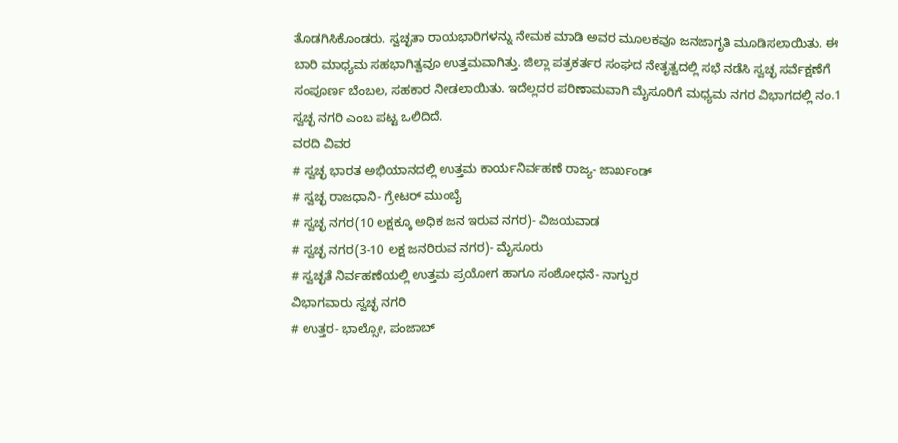ತೊಡಗಿಸಿಕೊಂಡರು. ಸ್ವಚ್ಛತಾ ರಾಯಭಾರಿಗಳನ್ನು ನೇಮಕ ಮಾಡಿ ಅವರ ಮೂಲಕವೂ ಜನಜಾಗೃತಿ ಮೂಡಿಸಲಾಯಿತು. ಈ ಬಾರಿ ಮಾಧ್ಯಮ ಸಹಭಾಗಿತ್ವವೂ ಉತ್ತಮವಾಗಿತ್ತು. ಜಿಲ್ಲಾ ಪತ್ರಕರ್ತರ ಸಂಘದ ನೇತೃತ್ವದಲ್ಲಿ ಸಭೆ ನಡೆಸಿ ಸ್ವಚ್ಛ ಸರ್ವೆಕ್ಷಣೆಗೆ ಸಂಪೂರ್ಣ ಬೆಂಬಲ, ಸಹಕಾರ ನೀಡಲಾಯಿತು. ಇದೆಲ್ಲದರ ಪರಿಣಾಮವಾಗಿ ಮೈಸೂರಿಗೆ ಮಧ್ಯಮ ನಗರ ವಿಭಾಗದಲ್ಲಿ ನಂ.1 ಸ್ವಚ್ಛ ನಗರಿ ಎಂಬ ಪಟ್ಟ ಒಲಿದಿದೆ.
ವರದಿ ವಿವರ
# ಸ್ವಚ್ಛ ಭಾರತ ಅಭಿಯಾನದಲ್ಲಿ ಉತ್ತಮ ಕಾರ್ಯನಿರ್ವಹಣೆ ರಾಜ್ಯ- ಜಾರ್ಖಂಡ್
# ಸ್ವಚ್ಛ ರಾಜಧಾನಿ- ಗ್ರೇಟರ್ ಮುಂಬೈ
# ಸ್ವಚ್ಛ ನಗರ(10 ಲಕ್ಷಕ್ಕೂ ಅಧಿಕ ಜನ ಇರುವ ನಗರ)- ವಿಜಯವಾಡ
# ಸ್ವಚ್ಛ ನಗರ(3-10 ಲಕ್ಷ ಜನರಿರುವ ನಗರ)- ಮೈಸೂರು
# ಸ್ವಚ್ಛತೆ ನಿರ್ವಹಣೆಯಲ್ಲಿ ಉತ್ತಮ ಪ್ರಯೋಗ ಹಾಗೂ ಸಂಶೋಧನೆ- ನಾಗ್ಪುರ
ವಿಭಾಗವಾರು ಸ್ವಚ್ಛ ನಗರಿ
# ಉತ್ತರ- ಭಾಲ್ಸೋ, ಪಂಜಾಬ್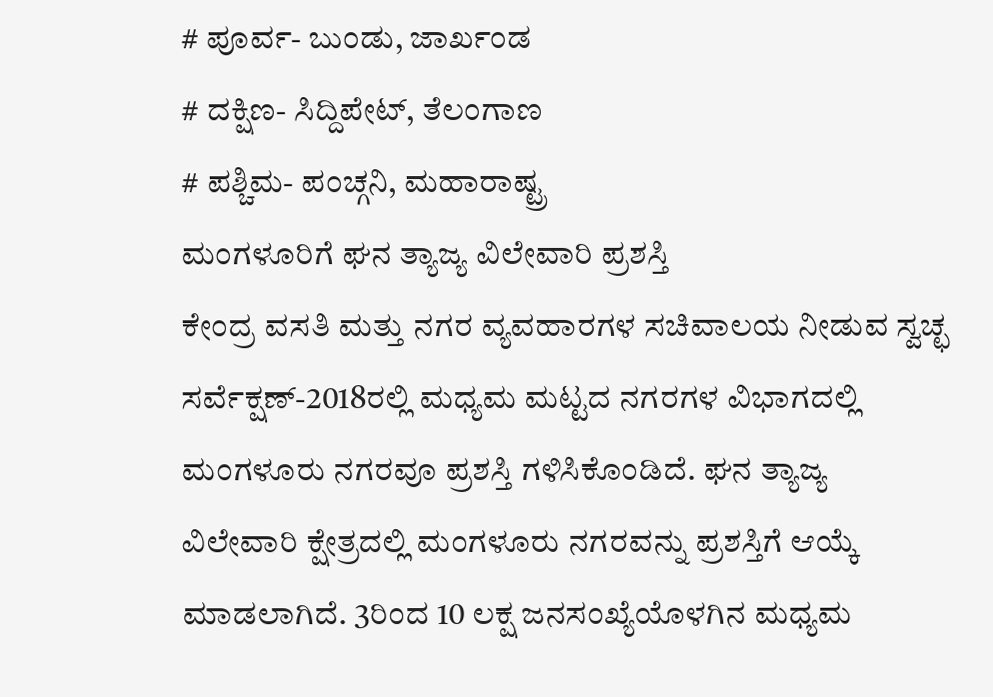# ಪೂರ್ವ- ಬುಂಡು, ಜಾರ್ಖಂಡ
# ದಕ್ಷಿಣ- ಸಿದ್ದಿಪೇಟ್, ತೆಲಂಗಾಣ
# ಪಶ್ಚಿಮ- ಪಂಚ್ಗನಿ, ಮಹಾರಾಷ್ಟ್ರ
ಮಂಗಳೂರಿಗೆ ಘನ ತ್ಯಾಜ್ಯ ವಿಲೇವಾರಿ ಪ್ರಶಸ್ತಿ
ಕೇಂದ್ರ ವಸತಿ ಮತ್ತು ನಗರ ವ್ಯವಹಾರಗಳ ಸಚಿವಾಲಯ ನೀಡುವ ಸ್ವಚ್ಛ ಸರ್ವೆಕ್ಷಣ್-2018ರಲ್ಲಿ ಮಧ್ಯಮ ಮಟ್ಟದ ನಗರಗಳ ವಿಭಾಗದಲ್ಲಿ ಮಂಗಳೂರು ನಗರವೂ ಪ್ರಶಸ್ತಿ ಗಳಿಸಿಕೊಂಡಿದೆ. ಘನ ತ್ಯಾಜ್ಯ ವಿಲೇವಾರಿ ಕ್ಷೇತ್ರದಲ್ಲಿ ಮಂಗಳೂರು ನಗರವನ್ನು ಪ್ರಶಸ್ತಿಗೆ ಆಯ್ಕೆ ಮಾಡಲಾಗಿದೆ. 3ರಿಂದ 10 ಲಕ್ಷ ಜನಸಂಖ್ಯೆಯೊಳಗಿನ ಮಧ್ಯಮ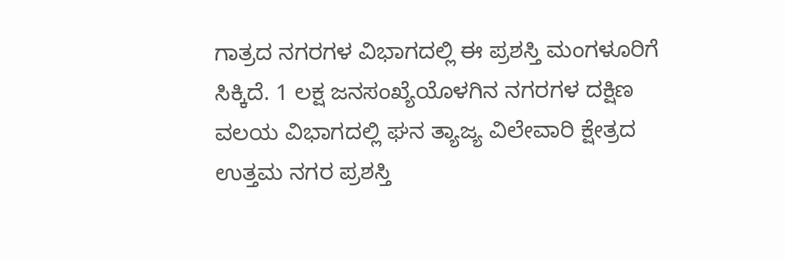ಗಾತ್ರದ ನಗರಗಳ ವಿಭಾಗದಲ್ಲಿ ಈ ಪ್ರಶಸ್ತಿ ಮಂಗಳೂರಿಗೆ ಸಿಕ್ಕಿದೆ. 1 ಲಕ್ಷ ಜನಸಂಖ್ಯೆಯೊಳಗಿನ ನಗರಗಳ ದಕ್ಷಿಣ ವಲಯ ವಿಭಾಗದಲ್ಲಿ ಘನ ತ್ಯಾಜ್ಯ ವಿಲೇವಾರಿ ಕ್ಷೇತ್ರದ ಉತ್ತಮ ನಗರ ಪ್ರಶಸ್ತಿ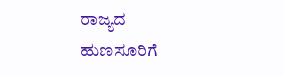ರಾಜ್ಯದ ಹುಣಸೂರಿಗೆ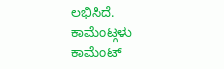ಲಭಿಸಿದೆ.
ಕಾಮೆಂಟ್ಗಳು
ಕಾಮೆಂಟ್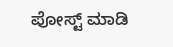ಪೋಸ್ಟ್ ಮಾಡಿ